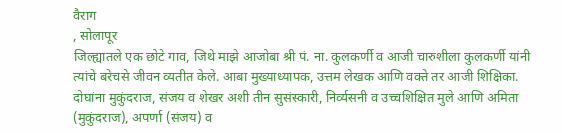वैराग
, सोलापूर
जिल्ह्यातले एक छोटे गाव, जिथे माझे आजोबा श्री पं. ना. कुलकर्णी व आजी चारुशीला कुलकर्णी यांनी त्यांचे बरेचसे जीवन व्यतीत केले. आबा मुख्याध्यापक, उत्तम लेखक आणि वक्ते तर आजी शिक्षिका. दोघांना मुकुंदराज, संजय व शेखर अशी तीन सुसंस्कारी, निर्व्यसनी व उच्चशिक्षित मुले आणि अमिता (मुकुंदराज), अपर्णा (संजय) व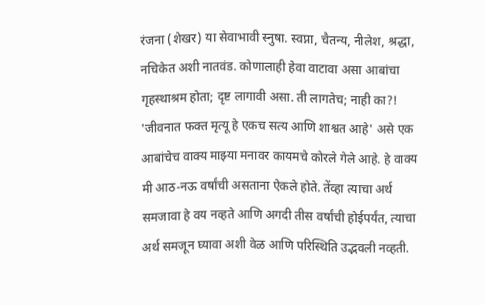रंजना (शेखर) या सेवाभावी स्नुषा. स्वप्ना, चैतन्य, नीलेश, श्रद्धा, नचिकेत अशी नातवंड. कोणालाही हेवा वाटावा असा आबांचा गृहस्थाश्रम होता; दृष्ट लागावी असा. ती लागतेच; नाही का?! 'जीवनात फक्त मृत्यू हे एकच सत्य आणि शाश्वत आहे' असे एक आबांचेच वाक्य माझ्या मनावर कायमचे कोरले गेले आहे. हे वाक्य मी आठ-नऊ वर्षांची असताना ऐकले होते. तेंव्हा त्याचा अर्थ समजावा हे वय नव्हते आणि अगदी तीस वर्षांची होईपर्यंत, त्याचा अर्थ समजून घ्यावा अशी वेळ आणि परिस्थिति उद्भवली नव्हती.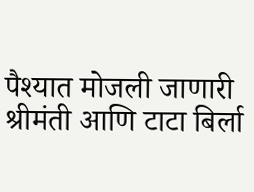पैश्यात मोजली जाणारी श्रीमंती आणि टाटा बिर्ला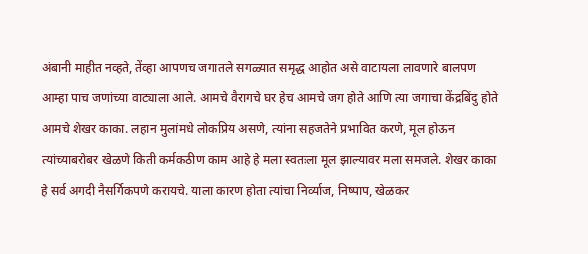अंबानी माहीत नव्हते, तेंव्हा आपणच जगातले सगळ्यात समृद्ध आहोत असे वाटायला लावणारे बालपण आम्हा पाच जणांच्या वाट्याला आले. आमचे वैरागचे घर हेच आमचे जग होते आणि त्या जगाचा केंद्रबिंदु होते आमचे शेखर काका. लहान मुलांमधे लोकप्रिय असणे, त्यांना सहजतेने प्रभावित करणे, मूल होऊन त्यांच्याबरोबर खेळणे किती कर्मकठीण काम आहे हे मला स्वतःला मूल झाल्यावर मला समजले. शेखर काका हे सर्व अगदी नैसर्गिकपणे करायचे. याला कारण होता त्यांचा निर्व्याज, निष्पाप, खेळकर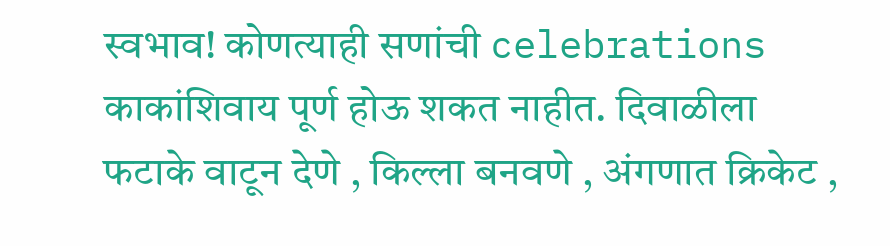स्वभाव! कोणत्याही सणांची celebrations काकांशिवाय पूर्ण होऊ शकत नाहीत. दिवाळीला फटाके वाटून देणे , किल्ला बनवणे , अंगणात क्रिकेट ,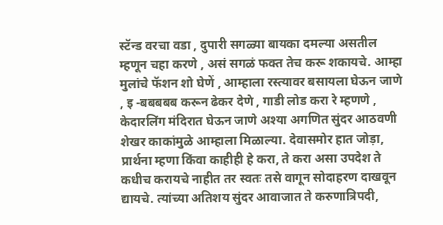स्टॅन्ड वरचा वडा , दुपारी सगळ्या बायका दमल्या असतील म्हणून चहा करणे , असं सगळं फक्त तेच करू शकायचे. आम्हा मुलांचे फॅशन शो घेणें , आम्हाला रस्त्यावर बसायला घेऊन जाणे , इ -बबबबब करून ढेकर देणे , गाडी लोड करा रे म्हणणे , केदारलिंग मंदिरात घेऊन जाणे अश्या अगणित सुंदर आठवणी शेखर काकांमुळे आम्हाला मिळाल्या. देवासमोर हात जोड़ा, प्रार्थना म्हणा किंवा काहीही हे करा, ते करा असा उपदेश ते कधीच करायचे नाहीत तर स्वतः तसे वागून सोदाहरण दाखवून द्यायचे. त्यांच्या अतिशय सुंदर आवाजात ते करुणात्रिपदी,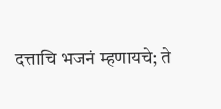दत्ताचि भजनं म्हणायचे; ते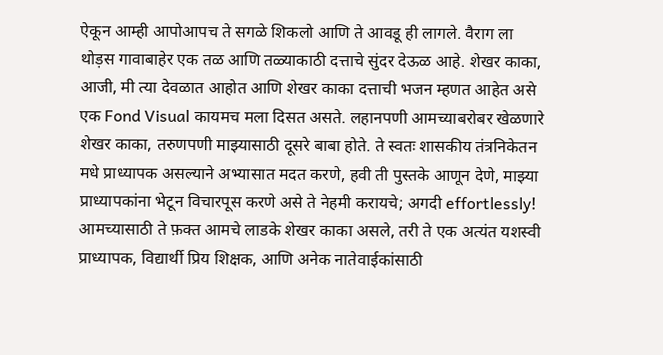ऐकून आम्ही आपोआपच ते सगळे शिकलो आणि ते आवडू ही लागले. वैराग ला थोड़स गावाबाहेर एक तळ आणि तळ्याकाठी दत्ताचे सुंदर देऊळ आहे. शेखर काका, आजी, मी त्या देवळात आहोत आणि शेखर काका दत्ताची भजन म्हणत आहेत असे एक Fond Visual कायमच मला दिसत असते. लहानपणी आमच्याबरोबर खेळणारे शेखर काका, तरुणपणी माझ्यासाठी दूसरे बाबा होते. ते स्वतः शासकीय तंत्रनिकेतन मधे प्राध्यापक असल्याने अभ्यासात मदत करणे, हवी ती पुस्तके आणून देणे, माझ्या प्राध्यापकांना भेटून विचारपूस करणे असे ते नेहमी करायचे; अगदी effortlessly!
आमच्यासाठी ते फ़क्त आमचे लाडके शेखर काका असले, तरी ते एक अत्यंत यशस्वी प्राध्यापक, विद्यार्थी प्रिय शिक्षक, आणि अनेक नातेवाईकांसाठी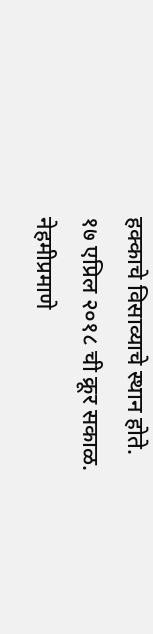हक्काचे विसाव्याचे स्थान होते.
१७ एप्रिल २०१८ ची क्रूर सकाळ. नेहमीप्रमाणे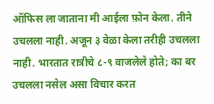ऑफिस ला जाताना मी आईला फ़ोन केला. तीने उचलला नाही. अजून ३ वेळा केला तरीही उचलला नाही. भारतात रात्रीचे ८-९ वाजलेले होते; का बर उचलला नसेल असा विचार करत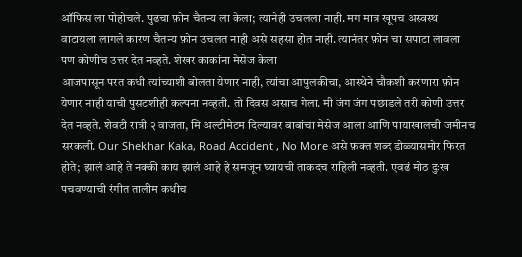ऑफिस ला पोहोचले. पुढचा फ़ोन चैतन्य ला केला; त्यानेही उचलला नाही. मग मात्र खूपच अस्वस्थ वाटायला लागले कारण चैतन्य फ़ोन उचलत नाही असे सहसा होत नाही. त्यानंतर फ़ोन चा सपाटा लावला पण कोणीच उत्तर देत नव्हते. शेखर काकांना मेसेज केला
आजपासून परत कधी त्यांच्याशी बोलता येणार नाही, त्यांचा आपुलकीचा, आस्थेने चौकशी करणारा फ़ोन येणार नाही याची पुसटशीही कल्पना नव्हती. तो दिवस असाच गेला. मी जंग जंग पछाडले तरी कोणी उत्तर देत नव्हते. शेवटी रात्री २ वाजता, मि अल्टीमेटम दिल्यावर बाबांचा मेसेज आला आणि पायाखालची जमीनच सरकली. Our Shekhar Kaka, Road Accident , No More असे फ़क्त शब्द डोळ्यासमोर फिरत होते; झालं आहे ते नक्की काय झालं आहे हे समजून घ्यायची ताकदच राहिली नव्हती. एवढं मोठ दुःख पचवण्याची रंगीत तालीम कधीच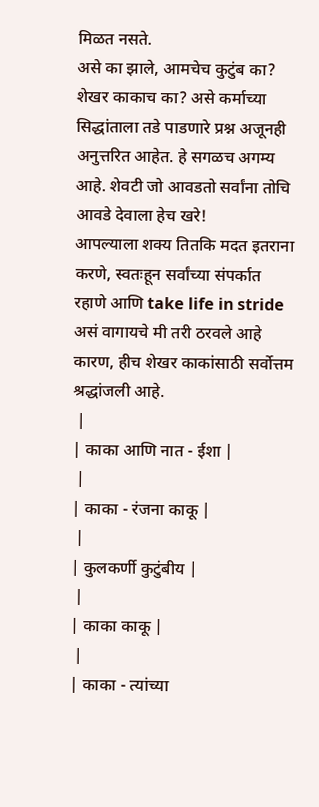मिळत नसते.
असे का झाले, आमचेच कुटुंब का? शेखर काकाच का? असे कर्माच्या सिद्धांताला तडे पाडणारे प्रश्न अजूनही अनुत्तरित आहेत. हे सगळच अगम्य आहे. शेवटी जो आवडतो सर्वांना तोचि आवडे देवाला हेच खरे!
आपल्याला शक्य तितकि मदत इतराना करणे, स्वतःहून सर्वांच्या संपर्कात रहाणे आणि take life in stride असं वागायचे मी तरी ठरवले आहे कारण, हीच शेखर काकांसाठी सर्वोत्तम श्रद्धांजली आहे.
 |
| काका आणि नात - ईशा |
 |
| काका - रंजना काकू |
 |
| कुलकर्णी कुटुंबीय |
 |
| काका काकू |
 |
| काका - त्यांच्या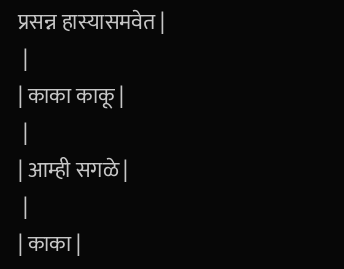प्रसन्न हास्यासमवेत |
 |
| काका काकू |
 |
| आम्ही सगळे |
 |
| काका |